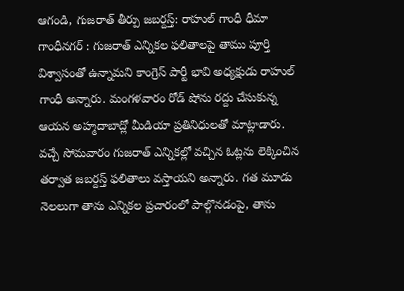ఆగండి, గుజరాత్ తీర్పు జబర్దస్త్: రాహుల్ గాంధీ ధీమా
గాంధీనగర్ : గుజరాత్ ఎన్నికల ఫలితాలపై తాము పూర్తి విశ్వాసంతో ఉన్నామని కాంగ్రెస్ పార్టీ భావి అధ్యక్షుడు రాహుల్ గాంధీ అన్నారు. మంగళవారం రోడ్ షోను రద్దు చేసుకున్న ఆయన అహ్మదాబాద్లో మీడియా ప్రతినిధులతో మాట్లాడారు.
వచ్చే సోమవారం గుజరాత్ ఎన్నికల్లో వచ్చిన ఓట్లను లెక్కించిన తర్వాత జబర్దస్త్ ఫలితాలు వస్తాయని అన్నారు. గత మూడు నెలలుగా తాను ఎన్నికల ప్రచారంలో పాల్గొనడంపై, తాను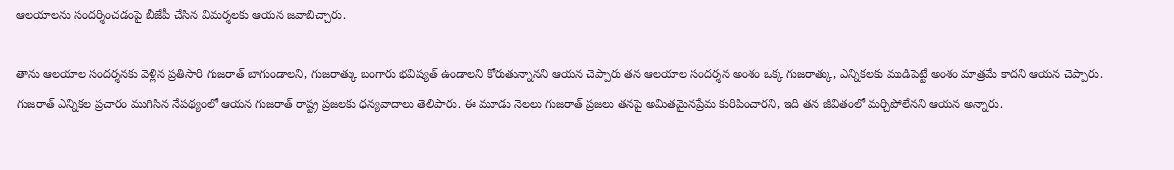ఆలయాలను సందర్శించడంపై బీజేపీ చేసిన విమర్శలకు ఆయన జవాబిచ్చారు.

తాను ఆలయాల సందర్శనకు వెళ్లిన ప్రతిసారి గుజరాత్ బాగుండాలని, గుజరాత్కు బంగారు భవిష్యత్ ఉండాలని కోరుతున్నానని ఆయన చెప్పారు తన ఆలయాల సందర్శన అంశం ఒక్క గుజరాత్కు, ఎన్నికలకు ముడిపెట్టే అంశం మాత్రమే కాదని ఆయన చెప్పారు.
గుజరాత్ ఎన్నికల ప్రచారం ముగిసిన నేపథ్యంలో ఆయన గుజరాత్ రాష్ట్ర ప్రజలకు ధన్యవాదాలు తెలిపారు. ఈ మూడు నెలలు గుజరాత్ ప్రజలు తనపై అమితమైనప్రేమ కురిపించారని, ఇది తన జీవితంలో మర్చిపోలేనని ఆయన అన్నారు.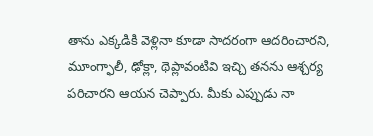తాను ఎక్కడికి వెళ్లినా కూడా సాదరంగా ఆదరించారని, మూంగ్ఫాలీ, ఢోక్లా, థెప్లావంటివి ఇచ్చి తనను ఆశ్చర్య పరిచారని ఆయన చెప్పారు. మీకు ఎప్పుడు నా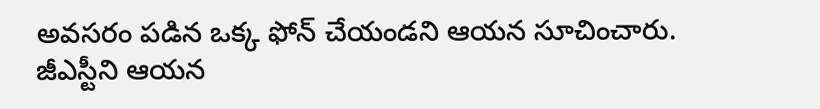అవసరం పడిన ఒక్క ఫోన్ చేయండని ఆయన సూచించారు.
జీఎస్టీని ఆయన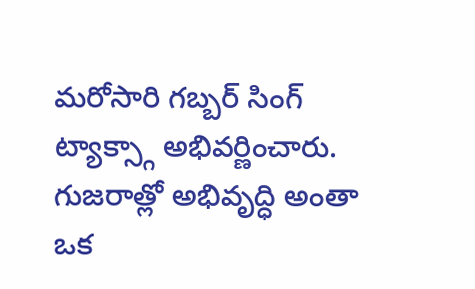మరోసారి గబ్బర్ సింగ్ ట్యాక్స్గా అభివర్ణించారు. గుజరాత్లో అభివృద్ధి అంతా ఒక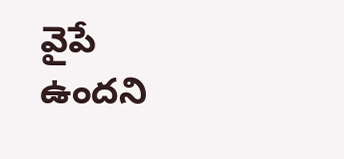వైపే ఉందని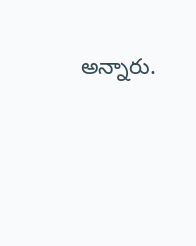అన్నారు.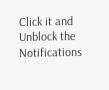Click it and Unblock the Notifications